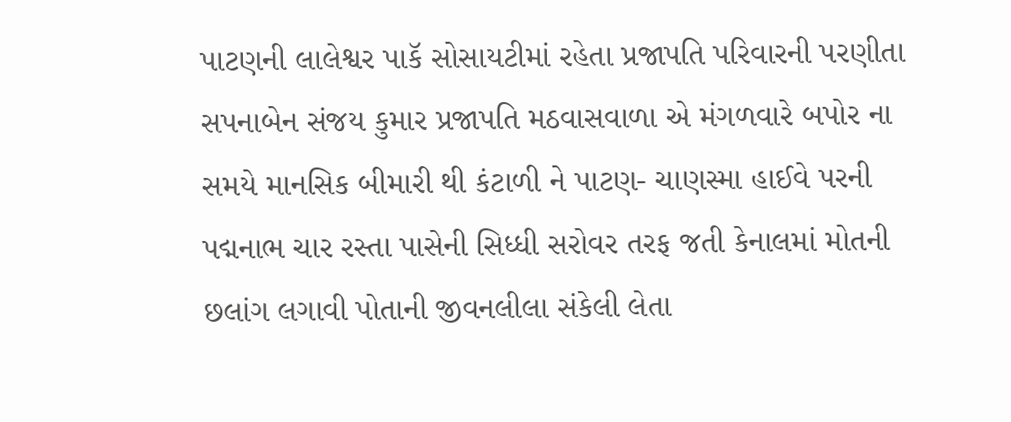પાટણની લાલેશ્વર પાકૅ સોસાયટીમાં રહેતા પ્રજાપતિ પરિવારની પરણીતા સપનાબેન સંજય કુમાર પ્રજાપતિ મઠવાસવાળા એ મંગળવારે બપોર ના સમયે માનસિક બીમારી થી કંટાળી ને પાટણ- ચાણસ્મા હાઈવે પરની પદ્મનાભ ચાર રસ્તા પાસેની સિધ્ધી સરોવર તરફ જતી કેનાલમાં મોતની છલાંગ લગાવી પોતાની જીવનલીલા સંકેલી લેતા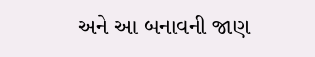અને આ બનાવની જાણ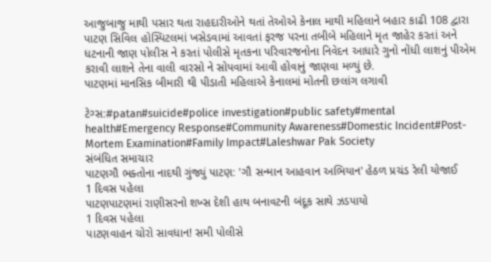આજુબાજુ માથી પસાર થતા રાહદારીઓને થતાં તેઓએ કેનાલ માથી મહિલાને બહાર કાઢી 108 દ્વારા પાટણ સિવિલ હોસ્પિટલમાં ખસેડવામાં આવતાં ફરજ પરના તબીબે મહિલાને મૃત જાહેર કરતાં અને ધટનાની જાણ પોલીસ ને કરતાં પોલીસે મૃતકના પરિવારજનોના નિવેદન આધારે ગુનો નોંધી લાશનું પીએમ કરાવી લાશને તેના વાલી વારસો ને સોપવામાં આવી હોવાનું જાણવા મળ્યું છે.
પાટણમાં માનસિક બીમારી થી પીડાતી મહિલાએ કેનાલમાં મોતની છલાંગ લગાવી

ટેગ્સ:#patan#suicide#police investigation#public safety#mental health#Emergency Response#Community Awareness#Domestic Incident#Post-Mortem Examination#Family Impact#Laleshwar Pak Society
સંબંધિત સમાચાર
પાટણગૌ ભક્તોના નાદથી ગુંજ્યું પાટણ: 'ગૌ સન્માન આહવાન અભિયાન' હેઠળ પ્રચંડ રેલી યોજાઈ
1 દિવસ પહેલા
પાટણપાટણમાં રાણીસરનો શખ્સ દેશી હાથ બનાવટની બંદૂક સાથે ઝડપાયો
1 દિવસ પહેલા
પાટણવાહન ચોરો સાવધાન! સમી પોલીસે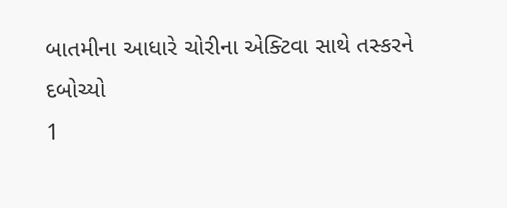બાતમીના આધારે ચોરીના એક્ટિવા સાથે તસ્કરને દબોચ્યો
1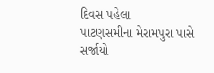દિવસ પહેલા
પાટણસમીના મેરામપુરા પાસે સર્જાયો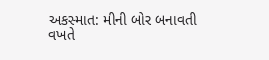અકસ્માત: મીની બોર બનાવતી વખતે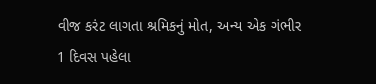વીજ કરંટ લાગતા શ્રમિકનું મોત, અન્ય એક ગંભીર
1 દિવસ પહેલા